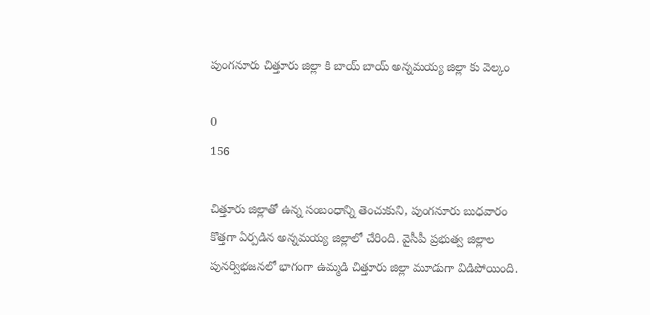పుంగనూరు చిత్తూరు జిల్లా కి బాయ్ బాయ్ అన్నమయ్య జిల్లా కు వెల్కం

0
156

చిత్తూరు జిల్లాతో ఉన్న సంబంధాన్ని తెంచుకుని, పుంగనూరు బుధవారం కొత్తగా ఏర్పడిన అన్నమయ్య జిల్లాలో చేరింది. వైసీపీ ప్రభుత్వ జిల్లాల పునర్విభజనలో భాగంగా ఉమ్మడి చిత్తూరు జిల్లా మూడుగా విడిపోయింది.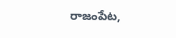రాజంపేట,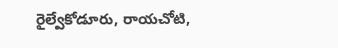రైల్వేకోడూరు, రాయచోటి,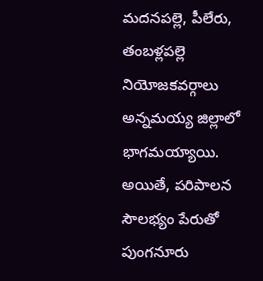మదనపల్లె, పీలేరు, తంబళ్లపల్లె నియోజకవర్గాలు అన్నమయ్య జిల్లాలో భాగమయ్యాయి. అయితే, పరిపాలన సౌలభ్యం పేరుతో పుంగనూరు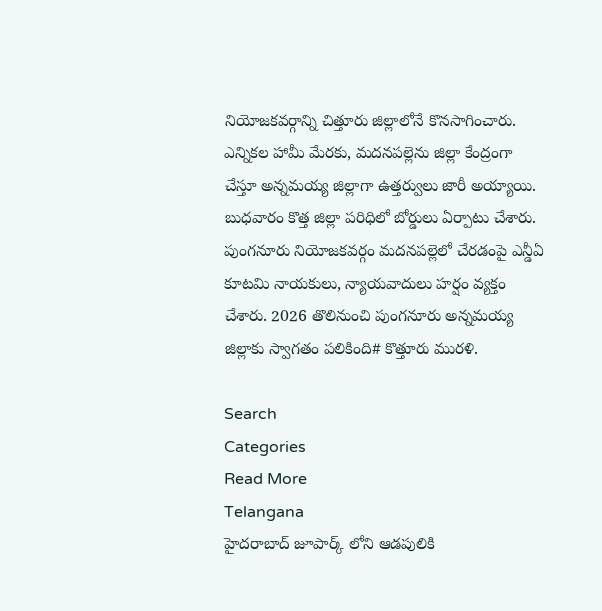నియోజకవర్గాన్ని చిత్తూరు జిల్లాలోనే కొనసాగించారు. ఎన్నికల హామీ మేరకు, మదనపల్లెను జిల్లా కేంద్రంగా చేస్తూ అన్నమయ్య జిల్లాగా ఉత్తర్వులు జారీ అయ్యాయి. బుధవారం కొత్త జిల్లా పరిధిలో బోర్డులు ఏర్పాటు చేశారు. పుంగనూరు నియోజకవర్గం మదనపల్లెలో చేరడంపై ఎన్డీఏ కూటమి నాయకులు, న్యాయవాదులు హర్షం వ్యక్తం చేశారు. 2026 తొలినుంచి పుంగనూరు అన్నమయ్య జిల్లాకు స్వాగతం పలికింది# కొత్తూరు మురళి.

Search
Categories
Read More
Telangana
హైదరాబాద్ జూపార్క్ లోని ఆడపులికి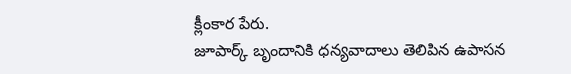క్లీంకార పేరు.
జూపార్క్ బృందానికి ధన్యవాదాలు తెలిపిన ఉపాసన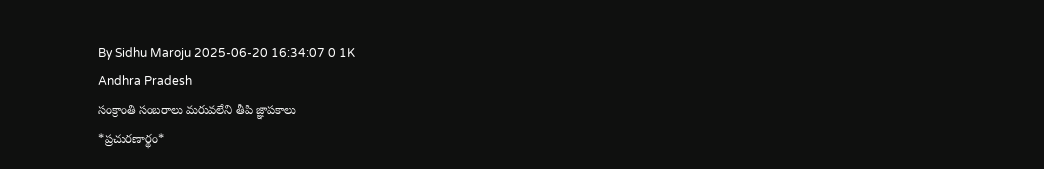By Sidhu Maroju 2025-06-20 16:34:07 0 1K
Andhra Pradesh
సంక్రాంతి సంబరాలు మరువలేని తీపి జ్ఞాపకాలు
*ప్ర‌చుర‌ణార్థం*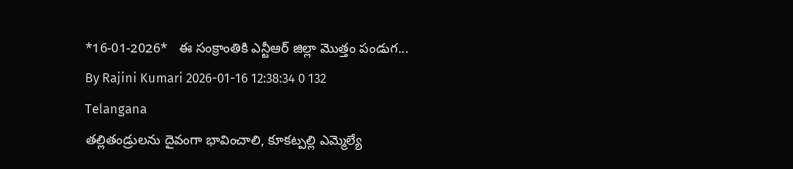*16-01-2026*   ఈ సంక్రాంతికి ఎన్టీఆర్ జిల్లా మొత్తం పండుగ...
By Rajini Kumari 2026-01-16 12:38:34 0 132
Telangana
తల్లితండ్రులను దైవంగా భావించాలి, కూకట్పల్లి ఎమ్మెల్యే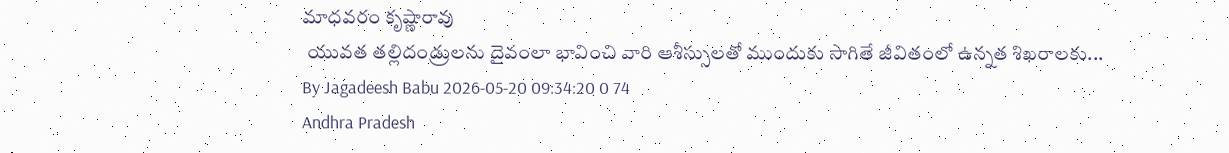మాధవరం కృష్ణారావు
 యువత తల్లిదండ్రులను దైవంలా భావించి వారి ఆశీస్సులతో ముందుకు సాగితే జీవితంలో ఉన్నత శిఖరాలకు...
By Jagadeesh Babu 2026-05-20 09:34:20 0 74
Andhra Pradesh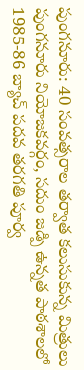పుంగనూరు: 40 సంవత్సరాల తర్వాత కలుసుకున్న మిత్రులు
పుంగనూరు నియోజకవర్గం, సదుం జడ్పి ఉన్నత పాఠశాలలో 1985-86 బ్యాచ్ పదవ తరగతి పూర్వ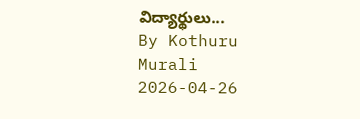విద్యార్థులు...
By Kothuru Murali 2026-04-26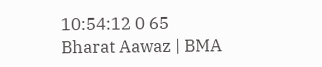10:54:12 0 65
Bharat Aawaz | BMA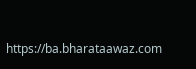https://ba.bharataawaz.com